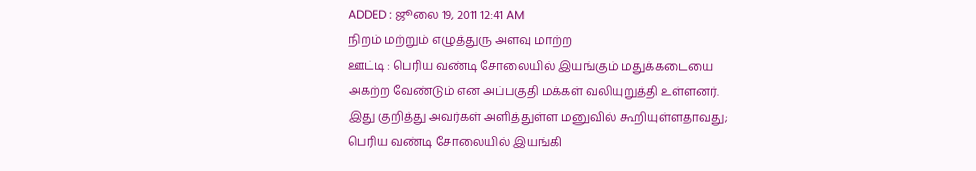ADDED : ஜூலை 19, 2011 12:41 AM
நிறம் மற்றும் எழுத்துரு அளவு மாற்ற
ஊட்டி : பெரிய வண்டி சோலையில் இயங்கும் மதுக்கடையை அகற்ற வேண்டும் என அப்பகுதி மக்கள் வலியுறுத்தி உள்ளனர்.
இது குறித்து அவர்கள் அளித்துள்ள மனுவில் கூறியுள்ளதாவது; பெரிய வண்டி சோலையில் இயங்கி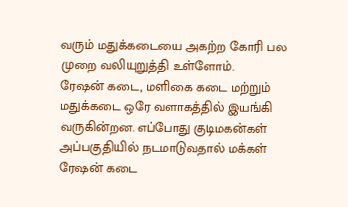வரும் மதுக்கடையை அகற்ற கோரி பல முறை வலியுறுத்தி உள்ளோம்.
ரேஷன் கடை, மளிகை கடை மற்றும் மதுக்கடை ஒரே வளாகத்தில் இயங்கி வருகின்றன. எப்போது குடிமகன்கள் அப்பகுதியில் நடமாடுவதால் மக்கள் ரேஷன் கடை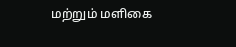மற்றும் மளிகை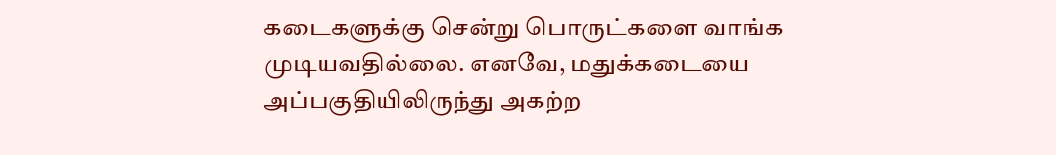கடைகளுக்கு சென்று பொருட்களை வாங்க முடியவதில்லை. எனவே, மதுக்கடையை அப்பகுதியிலிருந்து அகற்ற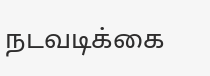நடவடிக்கை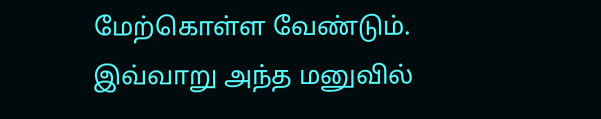மேற்கொள்ள வேண்டும். இவ்வாறு அந்த மனுவில்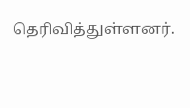தெரிவித்துள்ளனர்.